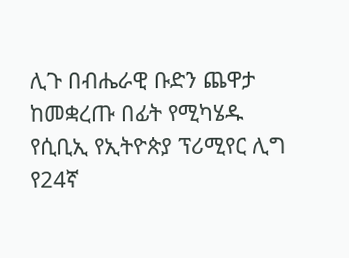ሊጉ በብሔራዊ ቡድን ጨዋታ ከመቋረጡ በፊት የሚካሄዱ የሲቢኢ የኢትዮጵያ ፕሪሚየር ሊግ የ24ኛ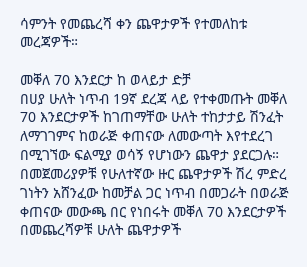ሳምንት የመጨረሻ ቀን ጨዋታዎች የተመለከቱ መረጃዎች።

መቐለ 70 እንደርታ ከ ወላይታ ድቻ
በሀያ ሁለት ነጥብ 19ኛ ደረጃ ላይ የተቀመጡት መቐለ 70 እንደርታዎች ከገጠማቸው ሁለት ተከታታይ ሽንፈት ለማገገምና ከወራጅ ቀጠናው ለመውጣት እየተደረገ በሚገኘው ፍልሚያ ወሳኝ የሆነውን ጨዋታ ያደርጋሉ። በመጀመሪያዎቹ የሁለተኛው ዙር ጨዋታዎች ሽረ ምድረ ገነትን አሸንፈው ከመቻል ጋር ነጥብ በመጋራት በወራጅ ቀጠናው መውጫ በር የነበሩት መቐለ 70 እንደርታዎች በመጨረሻዎቹ ሁለት ጨዋታዎች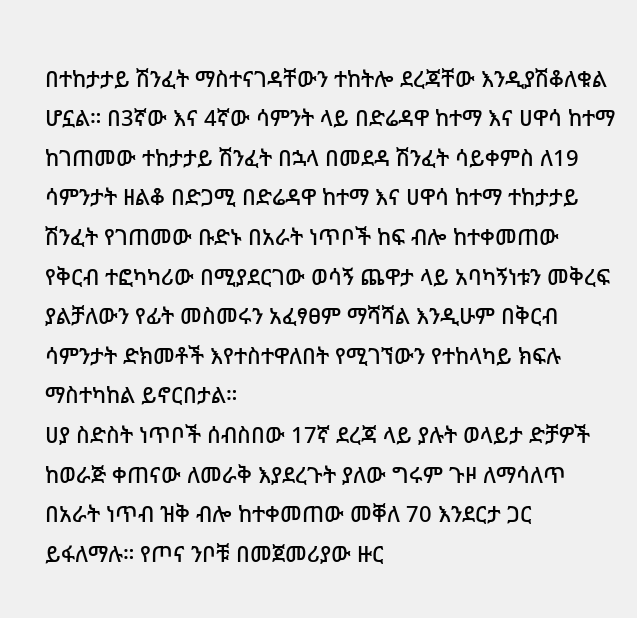በተከታታይ ሽንፈት ማስተናገዳቸውን ተከትሎ ደረጃቸው እንዲያሽቆለቁል ሆኗል። በ3ኛው እና 4ኛው ሳምንት ላይ በድሬዳዋ ከተማ እና ሀዋሳ ከተማ ከገጠመው ተከታታይ ሽንፈት በኋላ በመደዳ ሽንፈት ሳይቀምስ ለ19 ሳምንታት ዘልቆ በድጋሚ በድሬዳዋ ከተማ እና ሀዋሳ ከተማ ተከታታይ ሽንፈት የገጠመው ቡድኑ በአራት ነጥቦች ከፍ ብሎ ከተቀመጠው የቅርብ ተፎካካሪው በሚያደርገው ወሳኝ ጨዋታ ላይ አባካኝነቱን መቅረፍ ያልቻለውን የፊት መስመሩን አፈፃፀም ማሻሻል እንዲሁም በቅርብ ሳምንታት ድክመቶች እየተስተዋለበት የሚገኘውን የተከላካይ ክፍሉ ማስተካከል ይኖርበታል።
ሀያ ስድስት ነጥቦች ሰብስበው 17ኛ ደረጃ ላይ ያሉት ወላይታ ድቻዎች ከወራጅ ቀጠናው ለመራቅ እያደረጉት ያለው ግሩም ጉዞ ለማሳለጥ በአራት ነጥብ ዝቅ ብሎ ከተቀመጠው መቐለ 70 እንደርታ ጋር ይፋለማሉ። የጦና ንቦቹ በመጀመሪያው ዙር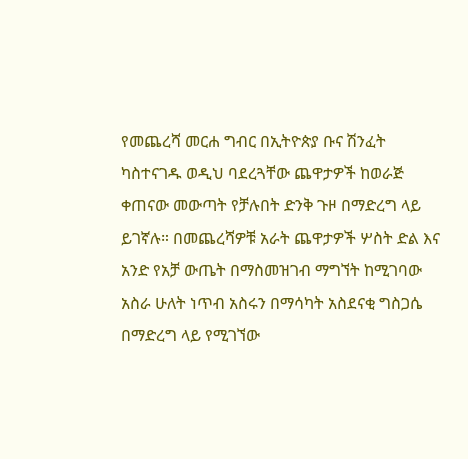የመጨረሻ መርሐ ግብር በኢትዮጵያ ቡና ሽንፈት ካስተናገዱ ወዲህ ባደረጓቸው ጨዋታዎች ከወራጅ ቀጠናው መውጣት የቻሉበት ድንቅ ጉዞ በማድረግ ላይ ይገኛሉ። በመጨረሻዎቹ አራት ጨዋታዎች ሦስት ድል እና አንድ የአቻ ውጤት በማስመዝገብ ማግኘት ከሚገባው አስራ ሁለት ነጥብ አስሩን በማሳካት አስደናቂ ግስጋሴ በማድረግ ላይ የሚገኘው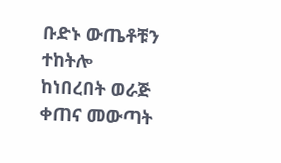ቡድኑ ውጤቶቹን ተከትሎ ከነበረበት ወራጅ ቀጠና መውጣት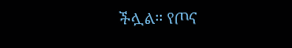ችሏል። የጦና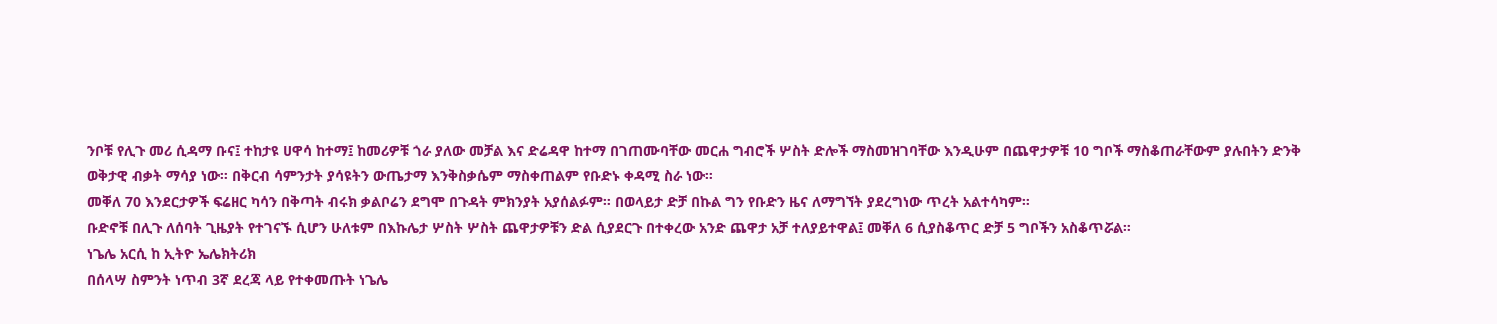ንቦቹ የሊጉ መሪ ሲዳማ ቡና፤ ተከታዩ ሀዋሳ ከተማ፤ ከመሪዎቹ ጎራ ያለው መቻል እና ድሬዳዋ ከተማ በገጠሙባቸው መርሐ ግብሮች ሦስት ድሎች ማስመዝገባቸው እንዲሁም በጨዋታዎቹ 10 ግቦች ማስቆጠራቸውም ያሉበትን ድንቅ ወቅታዊ ብቃት ማሳያ ነው። በቅርብ ሳምንታት ያሳዩትን ውጤታማ እንቅስቃሴም ማስቀጠልም የቡድኑ ቀዳሚ ስራ ነው።
መቐለ 70 እንደርታዎች ፍሬዘር ካሳን በቅጣት ብሩክ ቃልቦሬን ደግሞ በጉዳት ምክንያት አያሰልፉም። በወላይታ ድቻ በኩል ግን የቡድን ዜና ለማግኘት ያደረግነው ጥረት አልተሳካም።
ቡድኖቹ በሊጉ ለሰባት ጊዜያት የተገናኙ ሲሆን ሁለቱም በእኩሌታ ሦስት ሦስት ጨዋታዎቹን ድል ሲያደርጉ በተቀረው አንድ ጨዋታ አቻ ተለያይተዋል፤ መቐለ 6 ሲያስቆጥር ድቻ 5 ግቦችን አስቆጥሯል።
ነጌሌ አርሲ ከ ኢትዮ ኤሌክትሪክ
በሰላሣ ስምንት ነጥብ 3ኛ ደረጃ ላይ የተቀመጡት ነጌሌ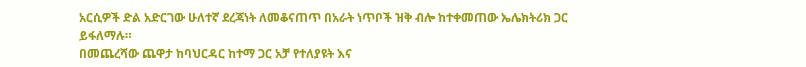አርሲዎች ድል አድርገው ሁለተኛ ደረጃነት ለመቆናጠጥ በአራት ነጥቦች ዝቅ ብሎ ከተቀመጠው ኤሌክትሪክ ጋር ይፋለማሉ።
በመጨረሻው ጨዋታ ከባህርዳር ከተማ ጋር አቻ የተለያዩት እና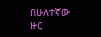በሁለተኛው ዙር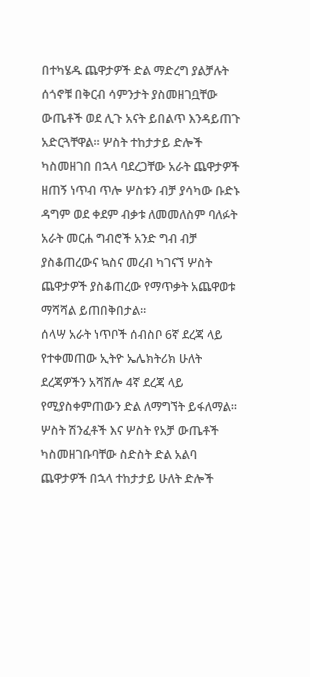በተካሄዱ ጨዋታዎች ድል ማድረግ ያልቻሉት ሰጎኖቹ በቅርብ ሳምንታት ያስመዘገቧቸው ውጤቶች ወደ ሊጉ አናት ይበልጥ እንዳይጠጉ አድርጓቸዋል። ሦስት ተከታታይ ድሎች ካስመዘገበ በኋላ ባደረጋቸው አራት ጨዋታዎች ዘጠኝ ነጥብ ጥሎ ሦስቱን ብቻ ያሳካው ቡድኑ ዳግም ወደ ቀደም ብቃቱ ለመመለስም ባለፉት አራት መርሐ ግብሮች አንድ ግብ ብቻ ያስቆጠረውና ኳስና መረብ ካገናኘ ሦስት ጨዋታዎች ያስቆጠረው የማጥቃት አጨዋወቱ ማሻሻል ይጠበቅበታል።
ሰላሣ አራት ነጥቦች ሰብስቦ 6ኛ ደረጃ ላይ የተቀመጠው ኢትዮ ኤሌክትሪክ ሁለት ደረጃዎችን አሻሽሎ 4ኛ ደረጃ ላይ የሚያስቀምጠውን ድል ለማግኘት ይፋለማል። ሦስት ሽንፈቶች እና ሦስት የአቻ ውጤቶች ካስመዘገቡባቸው ስድስት ድል አልባ ጨዋታዎች በኋላ ተከታታይ ሁለት ድሎች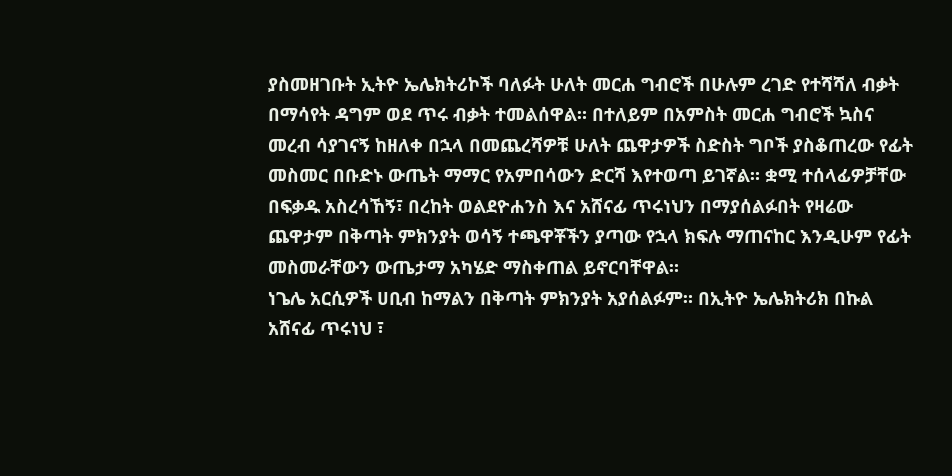ያስመዘገቡት ኢትዮ ኤሌክትሪኮች ባለፉት ሁለት መርሐ ግብሮች በሁሉም ረገድ የተሻሻለ ብቃት በማሳየት ዳግም ወደ ጥሩ ብቃት ተመልሰዋል። በተለይም በአምስት መርሐ ግብሮች ኳስና መረብ ሳያገናኝ ከዘለቀ በኋላ በመጨረሻዎቹ ሁለት ጨዋታዎች ስድስት ግቦች ያስቆጠረው የፊት መስመር በቡድኑ ውጤት ማማር የአምበሳውን ድርሻ እየተወጣ ይገኛል። ቋሚ ተሰላፊዎቻቸው በፍቃዱ አስረሳኸኝ፣ በረከት ወልደዮሐንስ እና አሸናፊ ጥሩነህን በማያሰልፉበት የዛሬው ጨዋታም በቅጣት ምክንያት ወሳኝ ተጫዋቾችን ያጣው የኋላ ክፍሉ ማጠናከር እንዲሁም የፊት መስመራቸውን ውጤታማ አካሄድ ማስቀጠል ይኖርባቸዋል።
ነጌሌ አርሲዎች ሀቢብ ከማልን በቅጣት ምክንያት አያሰልፉም። በኢትዮ ኤሌክትሪክ በኩል አሸናፊ ጥሩነህ ፣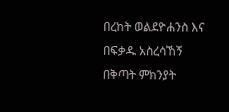በረከት ወልደዮሐንስ እና በፍቃዱ አስረሳኸኝ በቅጣት ምክንያት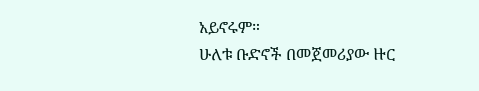አይኖሩም።
ሁለቱ ቡድኖች በመጀመሪያው ዙር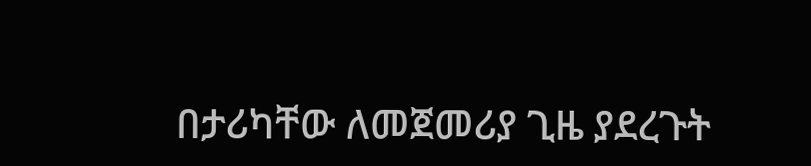በታሪካቸው ለመጀመሪያ ጊዜ ያደረጉት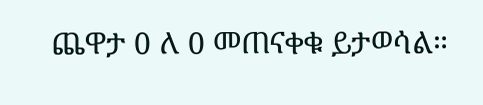ጨዋታ 0 ለ 0 መጠናቀቁ ይታወሳል።